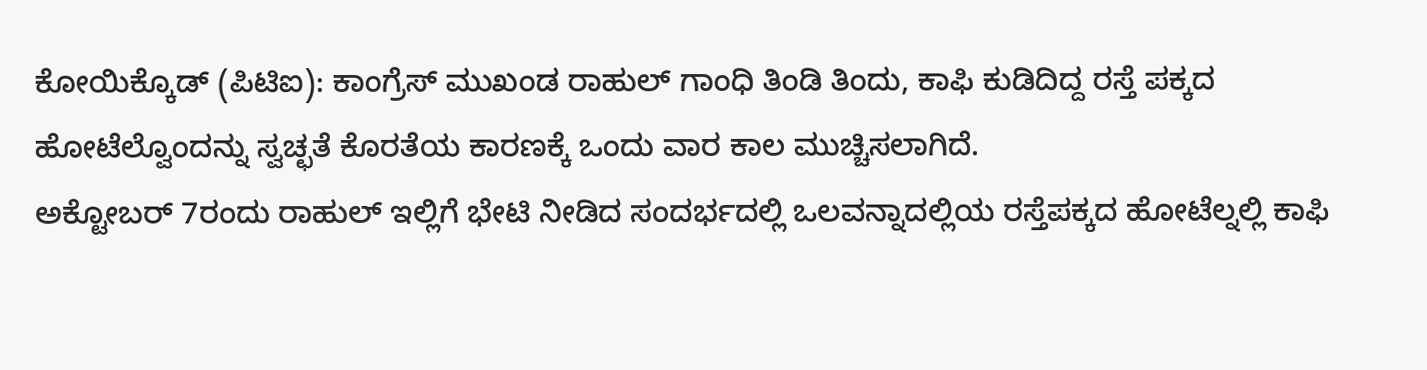ಕೋಯಿಕ್ಕೊಡ್ (ಪಿಟಿಐ): ಕಾಂಗ್ರೆಸ್ ಮುಖಂಡ ರಾಹುಲ್ ಗಾಂಧಿ ತಿಂಡಿ ತಿಂದು, ಕಾಫಿ ಕುಡಿದಿದ್ದ ರಸ್ತೆ ಪಕ್ಕದ ಹೋಟೆಲ್ವೊಂದನ್ನು ಸ್ವಚ್ಛತೆ ಕೊರತೆಯ ಕಾರಣಕ್ಕೆ ಒಂದು ವಾರ ಕಾಲ ಮುಚ್ಚಿಸಲಾಗಿದೆ.
ಅಕ್ಟೋಬರ್ 7ರಂದು ರಾಹುಲ್ ಇಲ್ಲಿಗೆ ಭೇಟಿ ನೀಡಿದ ಸಂದರ್ಭದಲ್ಲಿ ಒಲವನ್ನಾದಲ್ಲಿಯ ರಸ್ತೆಪಕ್ಕದ ಹೋಟೆಲ್ನಲ್ಲಿ ಕಾಫಿ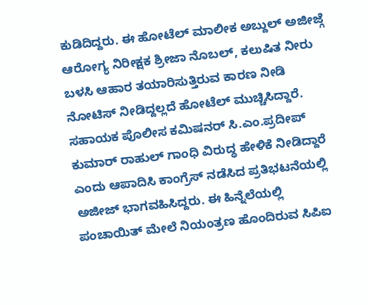ಕುಡಿದಿದ್ದರು. ಈ ಹೋಟೆಲ್ ಮಾಲೀಕ ಅಬ್ದುಲ್ ಅಜೀಜ್ಗೆ ಆರೋಗ್ಯ ನಿರೀಕ್ಷಕ ಶ್ರೀಜಾ ನೊಬಲ್, ಕಲುಷಿತ ನೀರು ಬಳಸಿ ಆಹಾರ ತಯಾರಿಸುತ್ತಿರುವ ಕಾರಣ ನೀಡಿ ನೋಟಿಸ್ ನೀಡಿದ್ದಲ್ಲದೆ ಹೋಟೆಲ್ ಮುಚ್ಚಿಸಿದ್ದಾರೆ.
ಸಹಾಯಕ ಪೊಲೀಸ ಕಮಿಷನರ್ ಸಿ.ಎಂ.ಪ್ರದೀಪ್ ಕುಮಾರ್ ರಾಹುಲ್ ಗಾಂಧಿ ವಿರುದ್ಧ ಹೇಳಿಕೆ ನೀಡಿದ್ದಾರೆ ಎಂದು ಆಪಾದಿಸಿ ಕಾಂಗ್ರೆಸ್ ನಡೆಸಿದ ಪ್ರತಿಭಟನೆಯಲ್ಲಿ ಅಜೀಜ್ ಭಾಗವಹಿಸಿದ್ದರು. ಈ ಹಿನ್ನೆಲೆಯಲ್ಲಿ ಪಂಚಾಯಿತ್ ಮೇಲೆ ನಿಯಂತ್ರಣ ಹೊಂದಿರುವ ಸಿಪಿಐ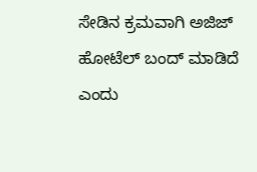ಸೇಡಿನ ಕ್ರಮವಾಗಿ ಅಜಿಜ್ ಹೋಟೆಲ್ ಬಂದ್ ಮಾಡಿದೆ ಎಂದು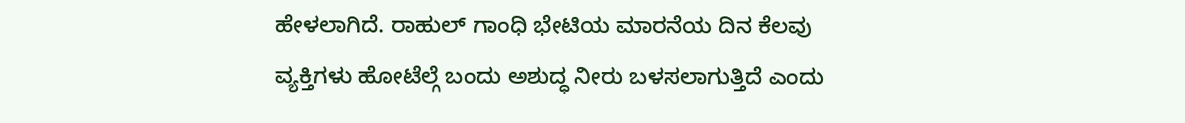ಹೇಳಲಾಗಿದೆ. ರಾಹುಲ್ ಗಾಂಧಿ ಭೇಟಿಯ ಮಾರನೆಯ ದಿನ ಕೆಲವು ವ್ಯಕ್ತಿಗಳು ಹೋಟೆಲ್ಗೆ ಬಂದು ಅಶುದ್ಧ ನೀರು ಬಳಸಲಾಗುತ್ತಿದೆ ಎಂದು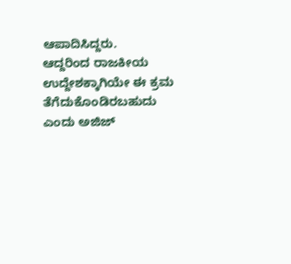ಆಪಾದಿಸಿದ್ದರು.
ಆದ್ದರಿಂದ ರಾಜಕೀಯ ಉದ್ದೇಶಕ್ಕಾಗಿಯೇ ಈ ಕ್ರಮ ತೆಗೆದುಕೊಂಡಿರಬಹುದು ಎಂದು ಅಜಿಜ್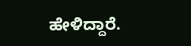ಹೇಳಿದ್ದಾರೆ.